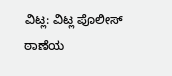ವಿಟ್ಲ: ವಿಟ್ಲ ಪೊಲೀಸ್ ಠಾಣೆಯ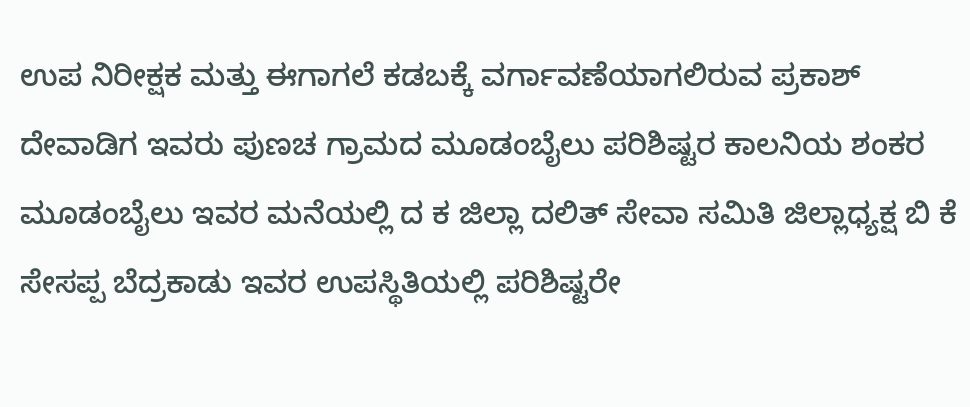ಉಪ ನಿರೀಕ್ಷಕ ಮತ್ತು ಈಗಾಗಲೆ ಕಡಬಕ್ಕೆ ವರ್ಗಾವಣೆಯಾಗಲಿರುವ ಪ್ರಕಾಶ್ ದೇವಾಡಿಗ ಇವರು ಪುಣಚ ಗ್ರಾಮದ ಮೂಡಂಬೈಲು ಪರಿಶಿಷ್ಟರ ಕಾಲನಿಯ ಶಂಕರ ಮೂಡಂಬೈಲು ಇವರ ಮನೆಯಲ್ಲಿ ದ ಕ ಜಿಲ್ಲಾ ದಲಿತ್ ಸೇವಾ ಸಮಿತಿ ಜಿಲ್ಲಾಧ್ಯಕ್ಷ ಬಿ ಕೆ ಸೇಸಪ್ಪ ಬೆದ್ರಕಾಡು ಇವರ ಉಪಸ್ಥಿತಿಯಲ್ಲಿ ಪರಿಶಿಷ್ಟರೇ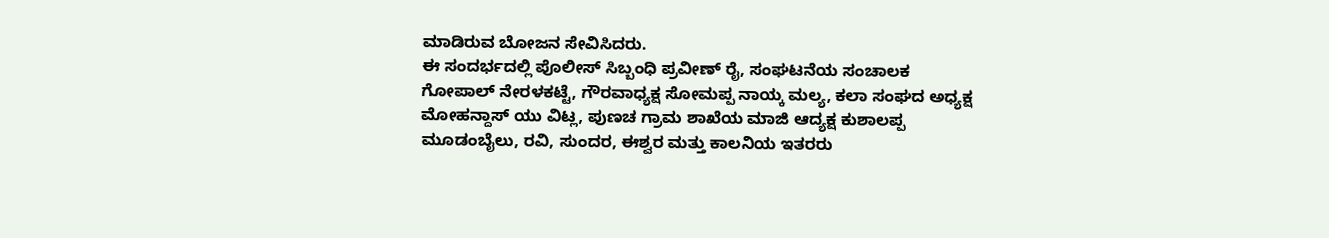ಮಾಡಿರುವ ಬೋಜನ ಸೇವಿಸಿದರು.
ಈ ಸಂದರ್ಭದಲ್ಲಿ ಪೊಲೀಸ್ ಸಿಬ್ಬಂಧಿ ಪ್ರವೀಣ್ ರೈ, ಸಂಘಟನೆಯ ಸಂಚಾಲಕ ಗೋಪಾಲ್ ನೇರಳಕಟ್ಟೆ, ಗೌರವಾಧ್ಯಕ್ಷ ಸೋಮಪ್ಪ ನಾಯ್ಕ ಮಲ್ಯ, ಕಲಾ ಸಂಘದ ಅಧ್ಯಕ್ಷ ಮೋಹನ್ದಾಸ್ ಯು ವಿಟ್ಲ, ಪುಣಚ ಗ್ರಾಮ ಶಾಖೆಯ ಮಾಜಿ ಆದ್ಯಕ್ಷ ಕುಶಾಲಪ್ಪ ಮೂಡಂಬೈಲು, ರವಿ, ಸುಂದರ, ಈಶ್ವರ ಮತ್ತು ಕಾಲನಿಯ ಇತರರು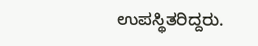ಉಪಸ್ಥಿತರಿದ್ದರು.